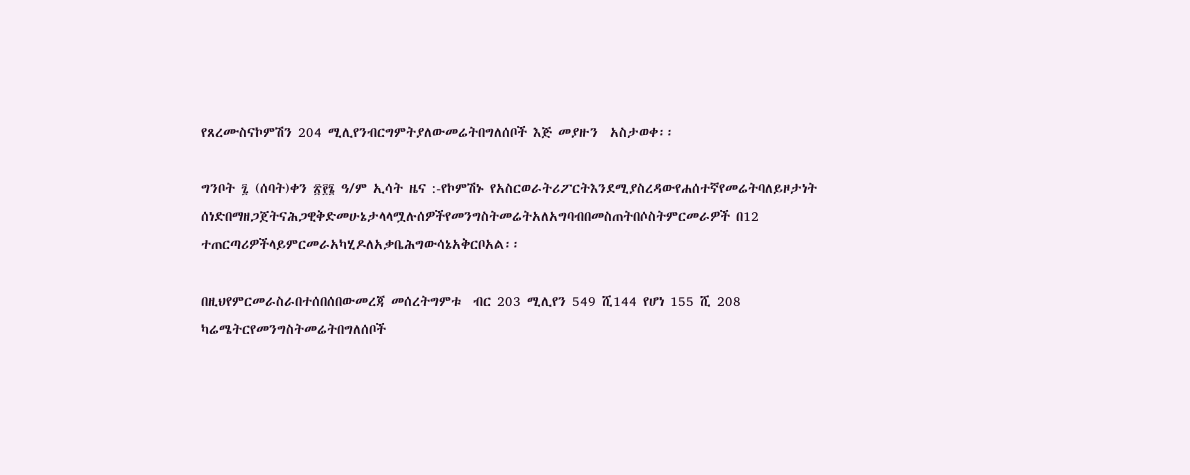የጸረሙስናኮምሽን 204 ሚሊየንብርግምትያለውመሬትበግለሰቦች እጅ መያዙን  አስታወቀ፡፡

ግንቦት ፯ (ሰባት)ቀን ፳፻፮ ዓ/ም ኢሳት ዜና :-የኮምሽኑ የአስርወራትሪፖርትእንደሚያስረዳውየሐሰተኛየመሬትባለይዞታነት ሰነድበማዘጋጀትናሕጋዊቅድመሁኔታላላሟሉሰዎችየመንግስትመሬትአለአግባብበመስጠትበሶስትምርመራዎች በ12 ተጠርጣሪዎችላይምርመራአካሂዶለአቃቤሕግውሳኔአቅርቦአል፡፡

በዚህየምርመራስራበተሰበሰበውመረጃ መሰረትግምቱ  ብር 203 ሚሊየን 549 ሺ144 የሆነ 155 ሺ 208 ካሬሜትርየመንግስትመሬትበግለሰቦች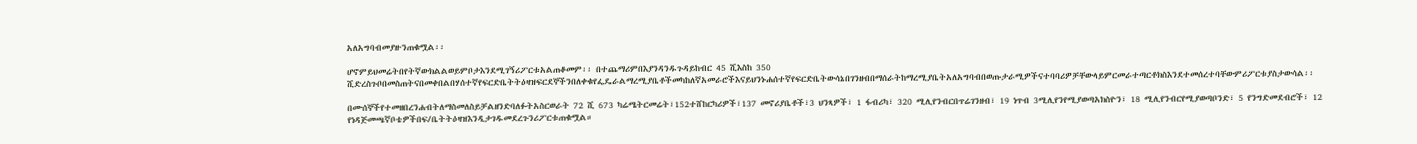አለአግባብመያዙንጠቁሟል፡፡

ሆኖምይህመሬትበየትኛውክልልወይምቦታእንደሚገኝሪፖርቱአልጠቆመም፡፡ በተጨማሪምበእያንዳንዱጉዳይከብር 45 ሺእስከ 350 ሺድረስጉቦበመስጠትናበመቀበልበሃሰተኛየፍርድቤትትዕዛዝፍርደኞችንበለቀቁየፌዴራልማረሚያቤቶችመካከለኛአመራሮችእናይህንኑሐሰተኛየፍርድቤትውሳኔበገንዘብበማሰራትከማረሚያቤትአለአግባብበወጡታራሚዎችናተባባሪዎቻቸውላይምርመራተጣርቶክስእንደተመሰረተባቸውምሪፖርቱያስታውሳል፡፡

በሙሰኞችየተመዘበረንሐብትለማስመለስይቻልዘንድባለፉትአስርወራት 72 ሺ 673 ካሬሜትርመሬት፣152ተሸከርካሪዎች፣137 መኖሪያቤቶች፣3 ህንጻዎች፣ 1 ፋብሪካ፣ 320 ሚሊየንብርበጥሬገንዘብ፣ 19 ነጥብ 3ሚሊየንየሚያወጣአክስዮን፣ 18 ሚሊየንብርየሚያወጣቦንድ፣ 5 የንግድመደብሮች፣ 12 የነዳጅመጫኛቦቴዎችበፍ/ቤትትዕዛዝእንዲታገዱመደረጉንሪፖርቱጠቁሟል።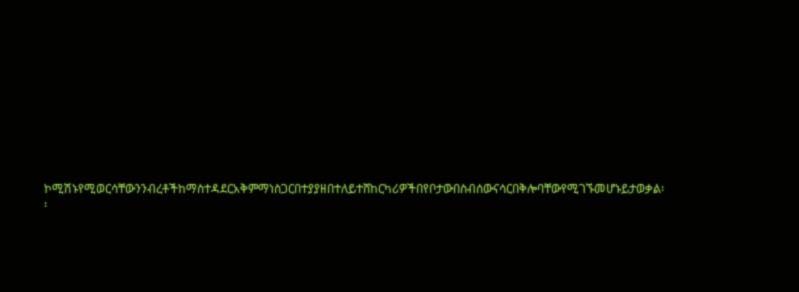ኮሚሽኑየሚወርሳቸውንንብረቶችከማስተዳደርአቅምማነስጋርበተያያዘበተለይተሸከርካሪዎችበየቦታውበስብሰውናሳርበቅሎባቸውየሚገኙመሆኑይታወቃል፡፡